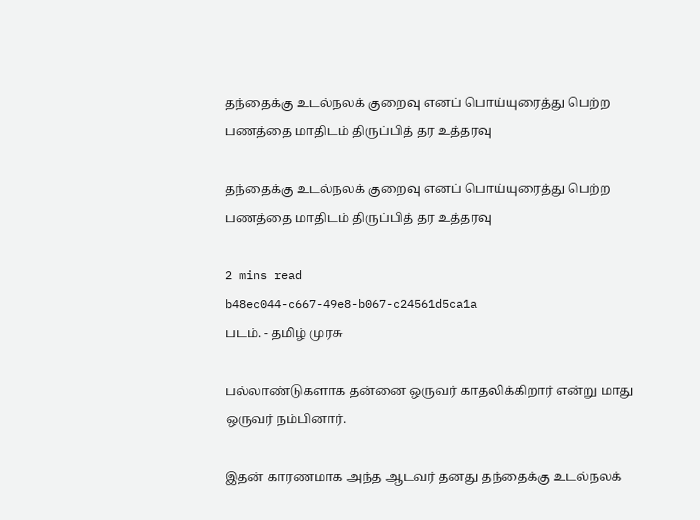தந்தைக்கு உடல்நலக் குறைவு எனப் பொய்யுரைத்து பெற்ற பணத்தை மாதிடம் திருப்பித் தர உத்தரவு

தந்தைக்கு உடல்நலக் குறைவு எனப் பொய்யுரைத்து பெற்ற பணத்தை மாதிடம் திருப்பித் தர உத்தரவு

2 mins read
b48ec044-c667-49e8-b067-c24561d5ca1a
படம். - தமிழ் முரசு

பல்லாண்டுகளாக தன்னை ஒருவர் காதலிக்கிறார் என்று மாது ஒருவர் நம்பினார்.

இதன் காரணமாக அந்த ஆடவர் தனது தந்தைக்கு உடல்நலக்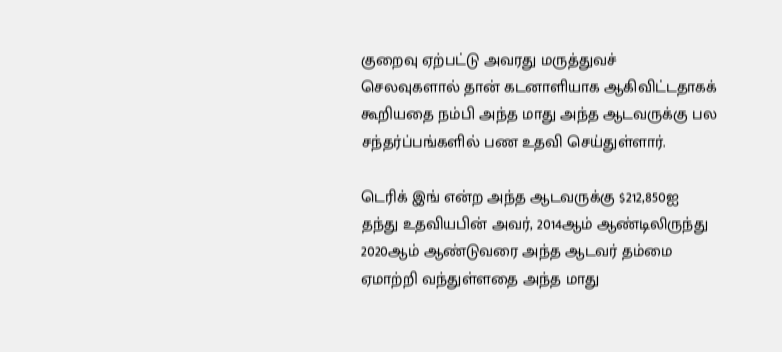குறைவு ஏற்பட்டு அவரது மருத்துவச் செலவுகளால் தான் கடனாளியாக ஆகிவிட்டதாகக் கூறியதை நம்பி அந்த மாது அந்த ஆடவருக்கு பல சந்தர்ப்பங்களில் பண உதவி செய்துள்ளார்.

டெரிக் இங் என்ற அந்த ஆடவருக்கு $212,850ஐ தந்து உதவியபின் அவர், 2014ஆம் ஆண்டிலிருந்து 2020ஆம் ஆண்டுவரை அந்த ஆடவர் தம்மை ஏமாற்றி வந்துள்ளதை அந்த மாது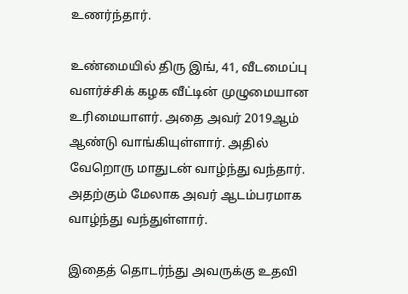உணர்ந்தார்.

உண்மையில் திரு இங், 41, வீடமைப்பு வளர்ச்சிக் கழக வீட்டின் முழுமையான உரிமையாளர். அதை அவர் 2019ஆம் ஆண்டு வாங்கியுள்ளார். அதில் வேறொரு மாதுடன் வாழ்ந்து வந்தார். அதற்கும் மேலாக அவர் ஆடம்பரமாக வாழ்ந்து வந்துள்ளார்.

இதைத் தொடர்ந்து அவருக்கு உதவி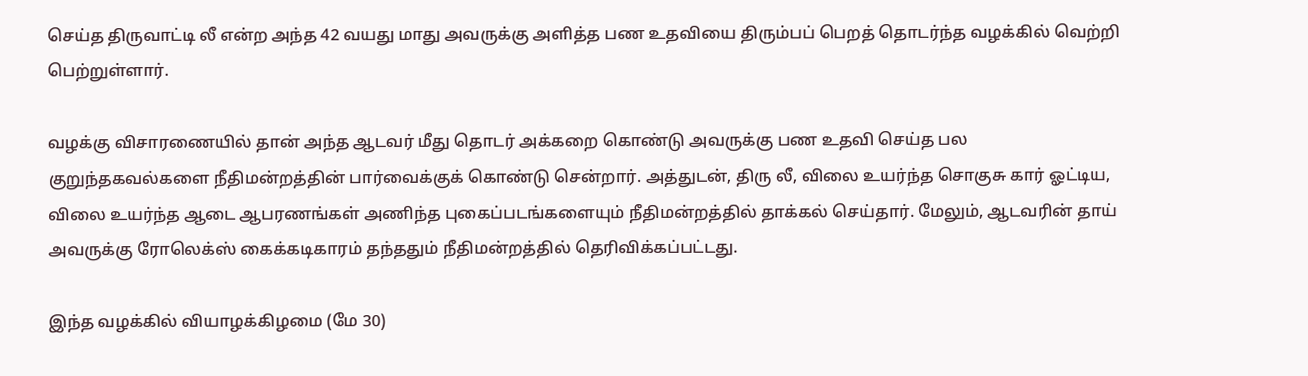செய்த திருவாட்டி லீ என்ற அந்த 42 வயது மாது அவருக்கு அளித்த பண உதவியை திரும்பப் பெறத் தொடர்ந்த வழக்கில் வெற்றி பெற்றுள்ளார்.

வழக்கு விசாரணையில் தான் அந்த ஆடவர் மீது தொடர் அக்கறை கொண்டு அவருக்கு பண உதவி செய்த பல குறுந்தகவல்களை நீதிமன்றத்தின் பார்வைக்குக் கொண்டு சென்றார். அத்துடன், திரு லீ, விலை உயர்ந்த சொகுசு கார் ஓட்டிய, விலை உயர்ந்த ஆடை ஆபரணங்கள் அணிந்த புகைப்படங்களையும் நீதிமன்றத்தில் தாக்கல் செய்தார். மேலும், ஆடவரின் தாய் அவருக்கு ரோலெக்ஸ் கைக்கடிகாரம் தந்ததும் நீதிமன்றத்தில் தெரிவிக்கப்பட்டது.

இந்த வழக்கில் வியாழக்கிழமை (மே 30)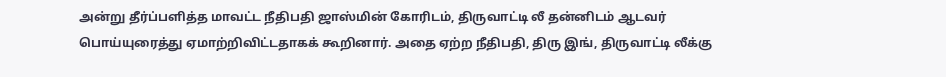அன்று தீர்ப்பளித்த மாவட்ட நீதிபதி ஜாஸ்மின் கோரிடம், திருவாட்டி லீ தன்னிடம் ஆடவர் பொய்யுரைத்து ஏமாற்றிவிட்டதாகக் கூறினார். அதை ஏற்ற நீதிபதி, திரு இங், திருவாட்டி லீக்கு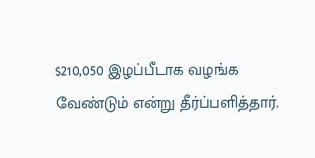$210,050 இழப்பீடாக வழங்க வேண்டும் என்று தீர்ப்பளித்தார்.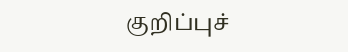குறிப்புச்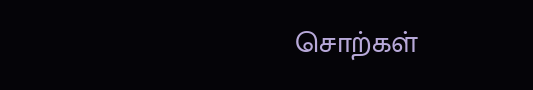சொற்கள்